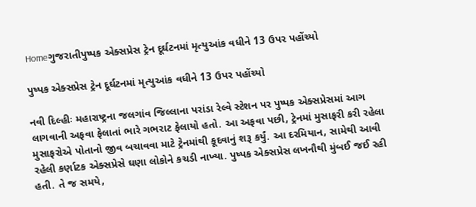Homeગુજરાતીપુષ્પક એક્સપ્રેસ ટ્રેન દૂર્ઘટનમાં મૃત્યુઆંક વધીને 13 ઉપર પહોંચ્યો

પુષ્પક એક્સપ્રેસ ટ્રેન દૂર્ઘટનમાં મૃત્યુઆંક વધીને 13 ઉપર પહોંચ્યો

નવી દિલ્હીઃ મહારાષ્ટ્રના જલગાંવ જિલ્લાના પરાંડા રેલ્વે સ્ટેશન પર પુષ્પક એક્સપ્રેસમાં આગ લાગવાની અફવા ફેલાતાં ભારે ગભરાટ ફેલાયો હતો. આ અફવા પછી, ટ્રેનમાં મુસાફરી કરી રહેલા મુસાફરોએ પોતાનો જીવ બચાવવા માટે ટ્રેનમાંથી કૂદવાનું શરૂ કર્યું. આ દરમિયાન, સામેથી આવી રહેલી કર્ણાટક એક્સપ્રેસે ઘણા લોકોને કચડી નાખ્યા. પુષ્પક એક્સપ્રેસ લખનૌથી મુંબઈ જઈ રહી હતી. તે જ સમયે,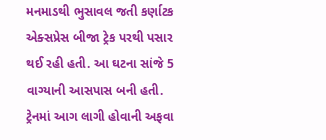મનમાડથી ભુસાવલ જતી કર્ણાટક એક્સપ્રેસ બીજા ટ્રેક પરથી પસાર થઈ રહી હતી. આ ઘટના સાંજે 5 વાગ્યાની આસપાસ બની હતી. ટ્રેનમાં આગ લાગી હોવાની અફવા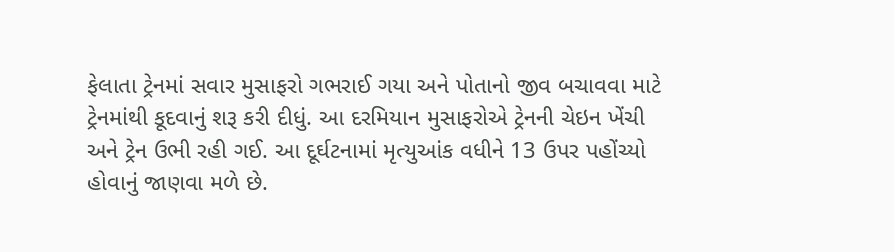ફેલાતા ટ્રેનમાં સવાર મુસાફરો ગભરાઈ ગયા અને પોતાનો જીવ બચાવવા માટે ટ્રેનમાંથી કૂદવાનું શરૂ કરી દીધું. આ દરમિયાન મુસાફરોએ ટ્રેનની ચેઇન ખેંચી અને ટ્રેન ઉભી રહી ગઈ. આ દૂર્ઘટનામાં મૃત્યુઆંક વધીને 13 ઉપર પહોંચ્યો હોવાનું જાણવા મળે છે.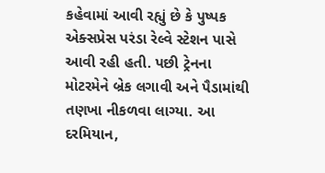કહેવામાં આવી રહ્યું છે કે પુષ્પક એક્સપ્રેસ પરંડા રેલ્વે સ્ટેશન પાસે આવી રહી હતી. પછી ટ્રેનના મોટરમેને બ્રેક લગાવી અને પૈડામાંથી તણખા નીકળવા લાગ્યા. આ દરમિયાન,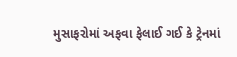મુસાફરોમાં અફવા ફેલાઈ ગઈ કે ટ્રેનમાં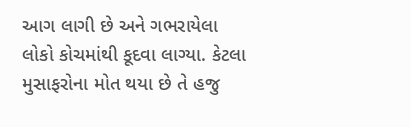આગ લાગી છે અને ગભરાયેલા લોકો કોચમાંથી કૂદવા લાગ્યા. કેટલા મુસાફરોના મોત થયા છે તે હજુ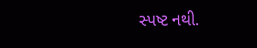સ્પષ્ટ નથી.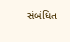સંબંધિત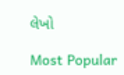લેખો

Most Popular